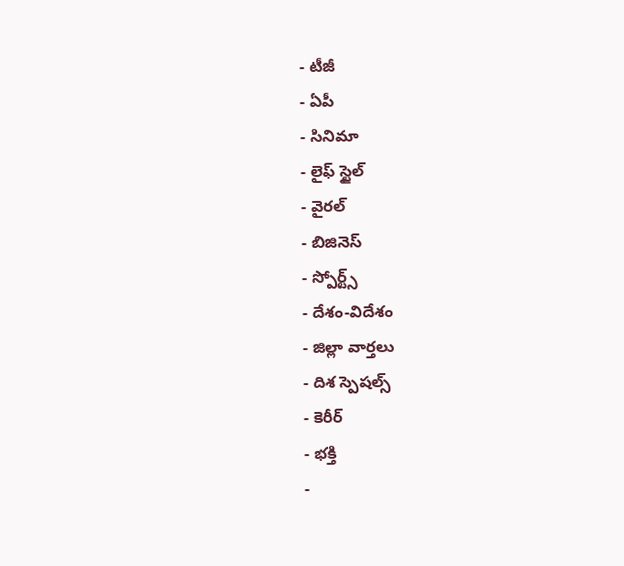- టీజీ
- ఏపీ
- సినిమా
- లైఫ్ స్టైల్
- వైరల్
- బిజినెస్
- స్పోర్ట్స్
- దేశం-విదేశం
- జిల్లా వార్తలు
- దిశ స్పెషల్స్
- కెరీర్
- భక్తి
-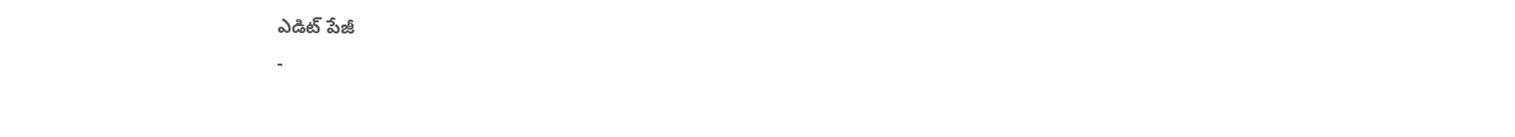ఎడిట్ పేజీ
-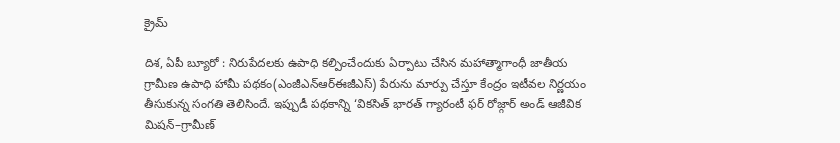క్రైమ్

దిశ, ఏపీ బ్యూరో : నిరుపేదలకు ఉపాధి కల్పించేందుకు ఏర్పాటు చేసిన మహాత్మాగాంధీ జాతీయ గ్రామీణ ఉపాధి హామీ పథకం(ఎంజీఎన్ఆర్ఈజీఎస్) పేరును మార్పు చేస్తూ కేంద్రం ఇటీవల నిర్ణయం తీసుకున్న సంగతి తెలిసిందే. ఇప్పుడీ పథకాన్ని ‘వికసిత్ భారత్ గ్యారంటీ ఫర్ రోజ్గార్ అండ్ ఆజీవిక మిషన్–గ్రామీణ్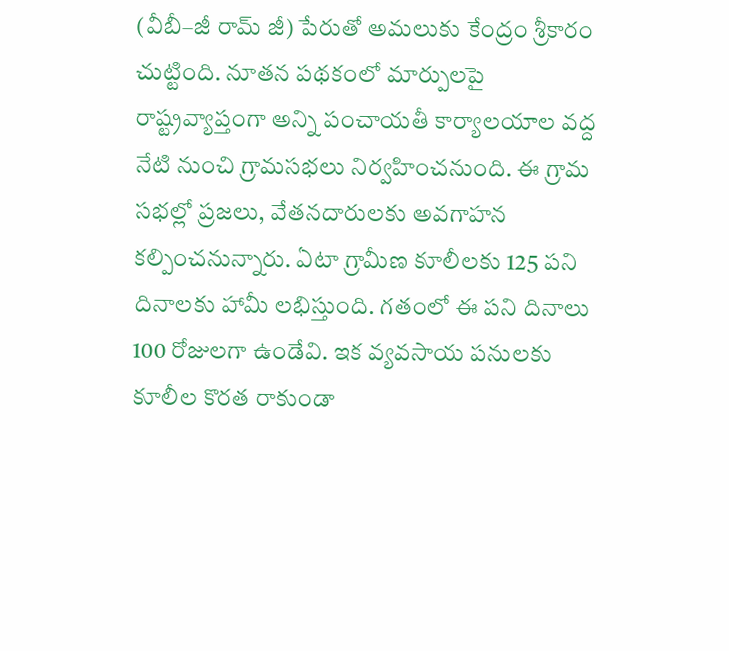(వీబీ–జీ రామ్ జీ) పేరుతో అమలుకు కేంద్రం శ్రీకారం చుట్టింది. నూతన పథకంలో మార్పులపై రాష్ట్రవ్యాప్తంగా అన్ని పంచాయతీ కార్యాలయాల వద్ద నేటి నుంచి గ్రామసభలు నిర్వహించనుంది. ఈ గ్రామ సభల్లో ప్రజలు, వేతనదారులకు అవగాహన కల్పించనున్నారు. ఏటా గ్రామీణ కూలీలకు 125 పని దినాలకు హామీ లభిస్తుంది. గతంలో ఈ పని దినాలు 100 రోజులగా ఉండేవి. ఇక వ్యవసాయ పనులకు కూలీల కొరత రాకుండా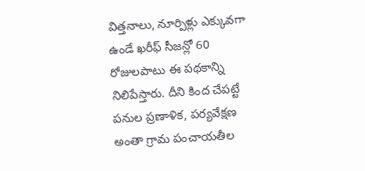విత్తనాలు, నూర్పిళ్లు ఎక్కువగా ఉండే ఖరీఫ్ సీజన్లో 60 రోజులపాటు ఈ పథకాన్ని నిలిపేస్తారు. దీని కింద చేపట్టే పనుల ప్రణాళిక, పర్యవేక్షణ అంతా గ్రామ పంచాయతీల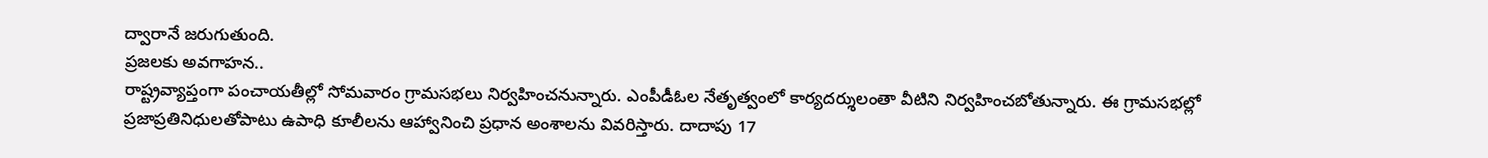ద్వారానే జరుగుతుంది.
ప్రజలకు అవగాహన..
రాష్ట్రవ్యాప్తంగా పంచాయతీల్లో సోమవారం గ్రామసభలు నిర్వహించనున్నారు. ఎంపీడీఓల నేతృత్వంలో కార్యదర్శులంతా వీటిని నిర్వహించబోతున్నారు. ఈ గ్రామసభల్లో ప్రజాప్రతినిధులతోపాటు ఉపాధి కూలీలను ఆహ్వానించి ప్రధాన అంశాలను వివరిస్తారు. దాదాపు 17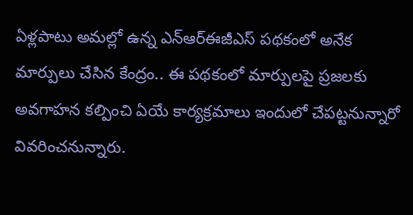ఏళ్లపాటు అమల్లో ఉన్న ఎన్ఆర్ఈజీఎస్ పథకంలో అనేక మార్పులు చేసిన కేంద్రం.. ఈ పథకంలో మార్పులపై ప్రజలకు అవగాహన కల్పించి ఏయే కార్యక్రమాలు ఇందులో చేపట్టనున్నారో వివరించనున్నారు.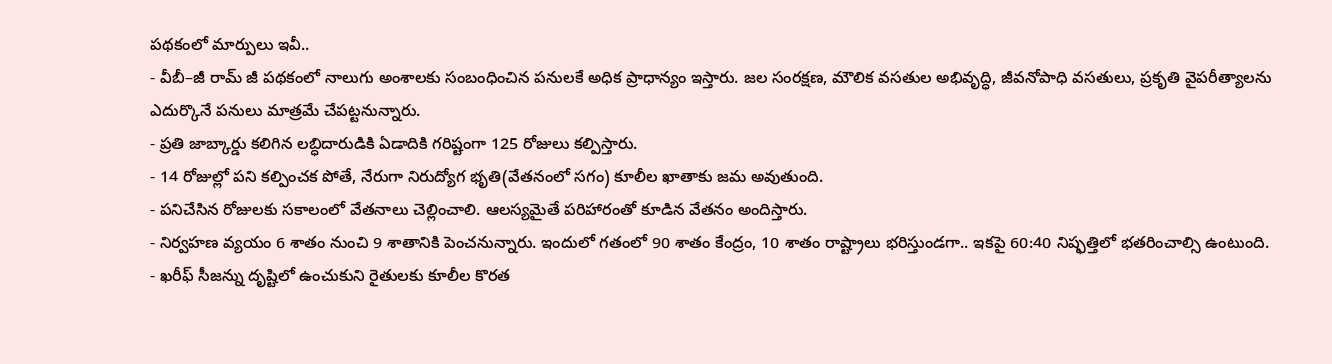పథకంలో మార్పులు ఇవీ..
- వీబీ–జీ రామ్ జీ పథకంలో నాలుగు అంశాలకు సంబంధించిన పనులకే అధిక ప్రాధాన్యం ఇస్తారు. జల సంరక్షణ, మౌలిక వసతుల అభివృద్ధి, జీవనోపాధి వసతులు, ప్రకృతి వైపరీత్యాలను ఎదుర్కొనే పనులు మాత్రమే చేపట్టనున్నారు.
- ప్రతి జాబ్కార్డు కలిగిన లబ్ధిదారుడికి ఏడాదికి గరిష్టంగా 125 రోజులు కల్పిస్తారు.
- 14 రోజుల్లో పని కల్పించక పోతే, నేరుగా నిరుద్యోగ భృతి(వేతనంలో సగం) కూలీల ఖాతాకు జమ అవుతుంది.
- పనిచేసిన రోజులకు సకాలంలో వేతనాలు చెల్లించాలి. ఆలస్యమైతే పరిహారంతో కూడిన వేతనం అందిస్తారు.
- నిర్వహణ వ్యయం 6 శాతం నుంచి 9 శాతానికి పెంచనున్నారు. ఇందులో గతంలో 90 శాతం కేంద్రం, 10 శాతం రాష్ట్రాలు భరిస్తుండగా.. ఇకపై 60:40 నిష్ఫత్తిలో భతరించాల్సి ఉంటుంది.
- ఖరీఫ్ సీజన్ను దృష్టిలో ఉంచుకుని రైతులకు కూలీల కొరత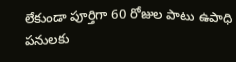లేకుండా పూర్తిగా 60 రోజుల పాటు ఉపాధి పనులకు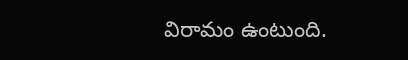విరామం ఉంటుంది.